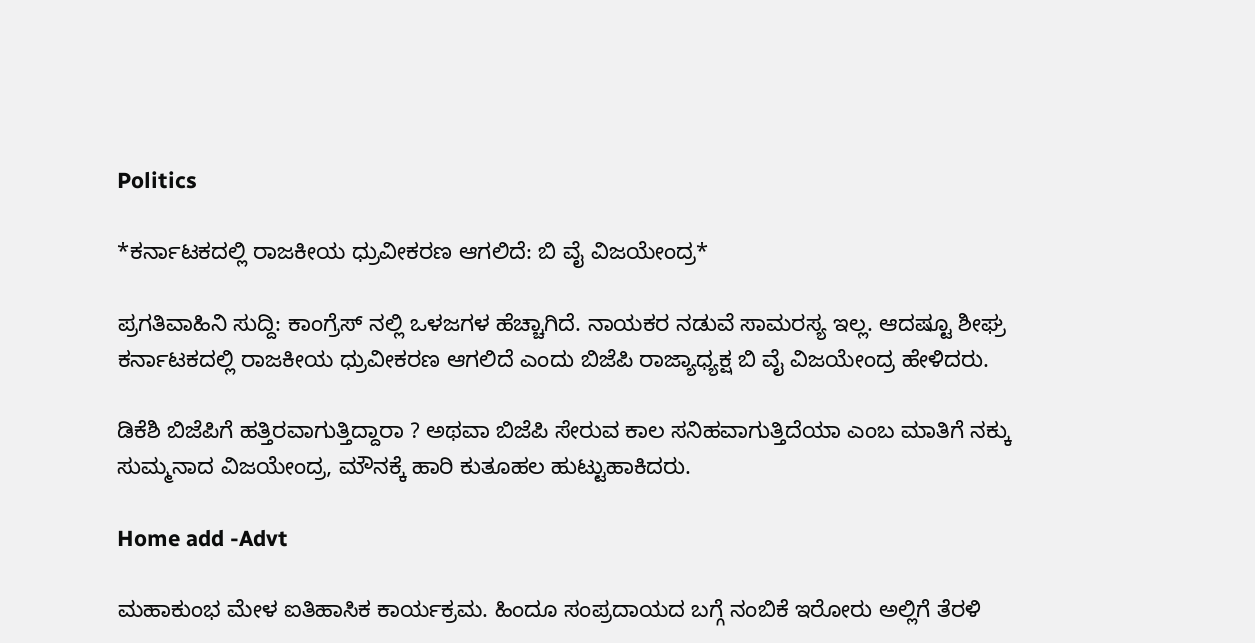Politics

*ಕರ್ನಾಟಕದಲ್ಲಿ ರಾಜಕೀಯ ಧ್ರುವೀಕರಣ ಆಗಲಿದೆ: ಬಿ ವೈ ವಿಜಯೇಂದ್ರ*

ಪ್ರಗತಿವಾಹಿನಿ ಸುದ್ದಿ: ಕಾಂಗ್ರೆಸ್ ನಲ್ಲಿ ಒಳಜಗಳ ಹೆಚ್ಚಾಗಿದೆ. ನಾಯಕರ ನಡುವೆ ಸಾಮರಸ್ಯ ಇಲ್ಲ. ಆದಷ್ಟೂ ಶೀಘ್ರ ಕರ್ನಾಟಕದಲ್ಲಿ ರಾಜಕೀಯ ಧ್ರುವೀಕರಣ ಆಗಲಿದೆ ಎಂದು ಬಿಜೆಪಿ ರಾಜ್ಯಾಧ್ಯಕ್ಷ ಬಿ ವೈ ವಿಜಯೇಂದ್ರ ಹೇಳಿದರು.

ಡಿಕೆಶಿ ಬಿಜೆಪಿಗೆ ಹತ್ತಿರವಾಗುತ್ತಿದ್ದಾರಾ ? ಅಥವಾ ಬಿಜೆಪಿ ಸೇರುವ ಕಾಲ ಸನಿಹವಾಗುತ್ತಿದೆಯಾ ಎಂಬ ಮಾತಿಗೆ ನಕ್ಕು ಸುಮ್ಮನಾದ ವಿಜಯೇಂದ್ರ, ಮೌನಕ್ಕೆ ಹಾರಿ ಕುತೂಹಲ ಹುಟ್ಟುಹಾಕಿದರು.

Home add -Advt

ಮಹಾಕುಂಭ ಮೇಳ ಐತಿಹಾಸಿಕ ಕಾರ್ಯಕ್ರಮ. ಹಿಂದೂ ಸಂಪ್ರದಾಯದ ಬಗ್ಗೆ ನಂಬಿಕೆ ಇರೋರು ಅಲ್ಲಿಗೆ ತೆರಳಿ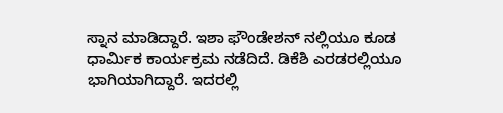ಸ್ನಾನ ಮಾಡಿದ್ದಾರೆ. ಇಶಾ ಫೌಂಡೇಶನ್ ನಲ್ಲಿಯೂ ಕೂಡ ಧಾರ್ಮಿಕ ಕಾರ್ಯಕ್ರಮ ನಡೆದಿದೆ. ಡಿಕೆಶಿ ಎರಡರಲ್ಲಿಯೂ ಭಾಗಿಯಾಗಿದ್ದಾರೆ. ಇದರಲ್ಲಿ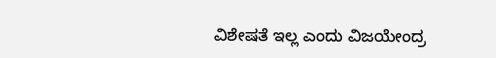ವಿಶೇಷತೆ ಇಲ್ಲ ಎಂದು ವಿಜಯೇಂದ್ರ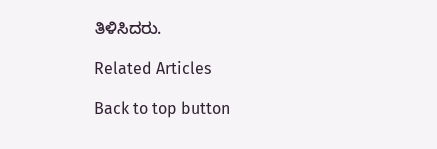ತಿಳಿಸಿದರು.

Related Articles

Back to top button